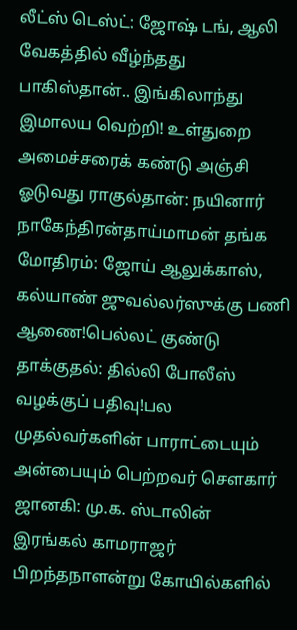லீட்ஸ் டெஸ்ட்: ஜோஷ் டங், ஆலி வேகத்தில் வீழ்ந்தது பாகிஸ்தான்.. இங்கிலாந்து இமாலய வெற்றி! உள்துறை அமைச்சரைக் கண்டு அஞ்சி ஓடுவது ராகுல்தான்: நயினார் நாகேந்திரன்தாய்மாமன் தங்க மோதிரம்: ஜோய் ஆலுக்காஸ், கல்யாண் ஜுவல்லர்ஸுக்கு பணி ஆணை!பெல்லட் குண்டு தாக்குதல்: தில்லி போலீஸ் வழக்குப் பதிவு!பல முதல்வர்களின் பாராட்டையும் அன்பையும் பெற்றவர் சௌகார் ஜானகி: மு.க. ஸ்டாலின் இரங்கல் காமராஜர் பிறந்தநாளன்று கோயில்களில்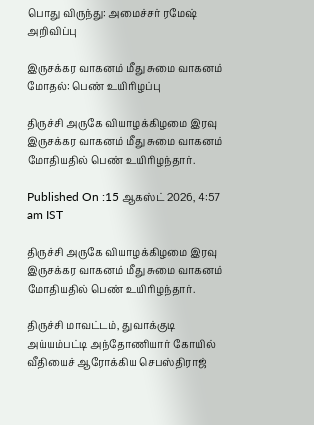பொது விருந்து: அமைச்சர் ரமேஷ் அறிவிப்பு

இருசக்கர வாகனம் மீது சுமை வாகனம் மோதல்: பெண் உயிரிழப்பு

திருச்சி அருகே வியாழக்கிழமை இரவு இருசக்கர வாகனம் மீது சுமை வாகனம் மோதியதில் பெண் உயிரிழந்தார்.

Published On :15 ஆகஸ்ட் 2026, 4:57 am IST

திருச்சி அருகே வியாழக்கிழமை இரவு இருசக்கர வாகனம் மீது சுமை வாகனம் மோதியதில் பெண் உயிரிழந்தார்.

திருச்சி மாவட்டம், துவாக்குடி அய்யம்பட்டி அந்தோணியார் கோயில் வீதியைச் ஆரோக்கிய செபஸ்திராஜ்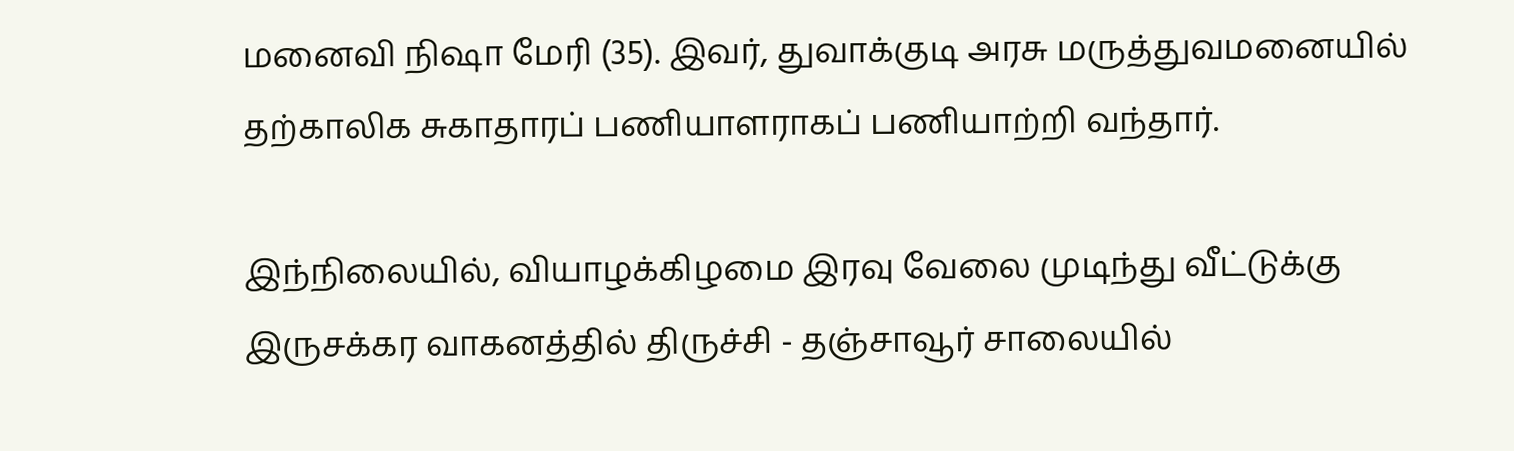மனைவி நிஷா மேரி (35). இவர், துவாக்குடி அரசு மருத்துவமனையில் தற்காலிக சுகாதாரப் பணியாளராகப் பணியாற்றி வந்தார்.

இந்நிலையில், வியாழக்கிழமை இரவு வேலை முடிந்து வீட்டுக்கு இருசக்கர வாகனத்தில் திருச்சி - தஞ்சாவூர் சாலையில்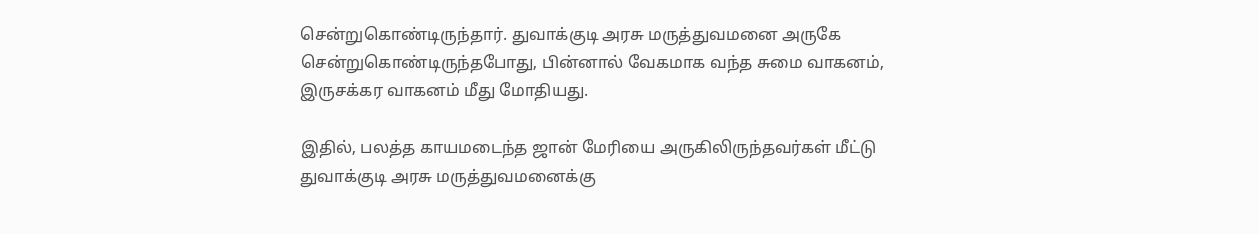சென்றுகொண்டிருந்தார். துவாக்குடி அரசு மருத்துவமனை அருகே சென்றுகொண்டிருந்தபோது, பின்னால் வேகமாக வந்த சுமை வாகனம், இருசக்கர வாகனம் மீது மோதியது.

இதில், பலத்த காயமடைந்த ஜான் மேரியை அருகிலிருந்தவர்கள் மீட்டு துவாக்குடி அரசு மருத்துவமனைக்கு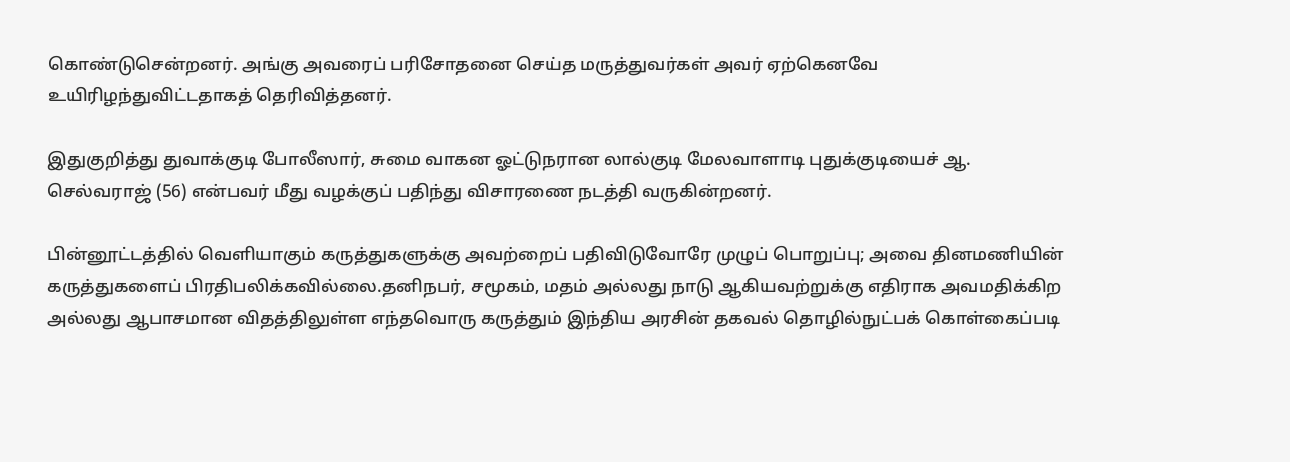கொண்டுசென்றனர். அங்கு அவரைப் பரிசோதனை செய்த மருத்துவர்கள் அவர் ஏற்கெனவே உயிரிழந்துவிட்டதாகத் தெரிவித்தனர்.

இதுகுறித்து துவாக்குடி போலீஸார், சுமை வாகன ஓட்டுநரான லால்குடி மேலவாளாடி புதுக்குடியைச் ஆ. செல்வராஜ் (56) என்பவர் மீது வழக்குப் பதிந்து விசாரணை நடத்தி வருகின்றனர்.

பின்னூட்டத்தில் வெளியாகும் கருத்துகளுக்கு அவற்றைப் பதிவிடுவோரே முழுப் பொறுப்பு; அவை தினமணியின் கருத்துகளைப் பிரதிபலிக்கவில்லை.தனிநபர், சமூகம், மதம் அல்லது நாடு ஆகியவற்றுக்கு எதிராக அவமதிக்கிற அல்லது ஆபாசமான விதத்திலுள்ள எந்தவொரு கருத்தும் இந்திய அரசின் தகவல் தொழில்நுட்பக் கொள்கைப்படி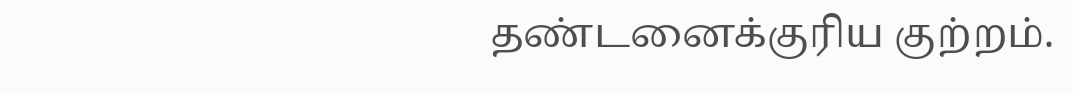தண்டனைக்குரிய குற்றம்.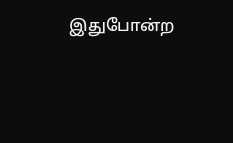இதுபோன்ற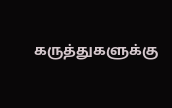கருத்துகளுக்கு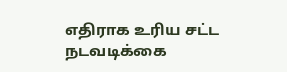எதிராக உரிய சட்ட நடவடிக்கை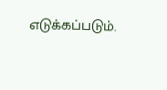எடுக்கப்படும்.